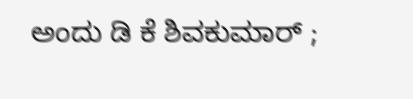ಅಂದು ಡಿ ಕೆ ಶಿವಕುಮಾರ್‌ ;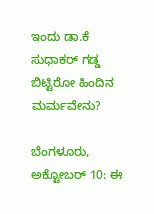ಇಂದು ಡಾ.ಕೆ ಸುಧಾಕರ್‌ ಗಡ್ಡ ಬಿಟ್ಟಿರೋ ಹಿಂದಿನ ಮರ್ಮವೇನು?

ಬೆಂಗಳೂರು, ಅಕ್ಟೋಬರ್‌ 10: ಈ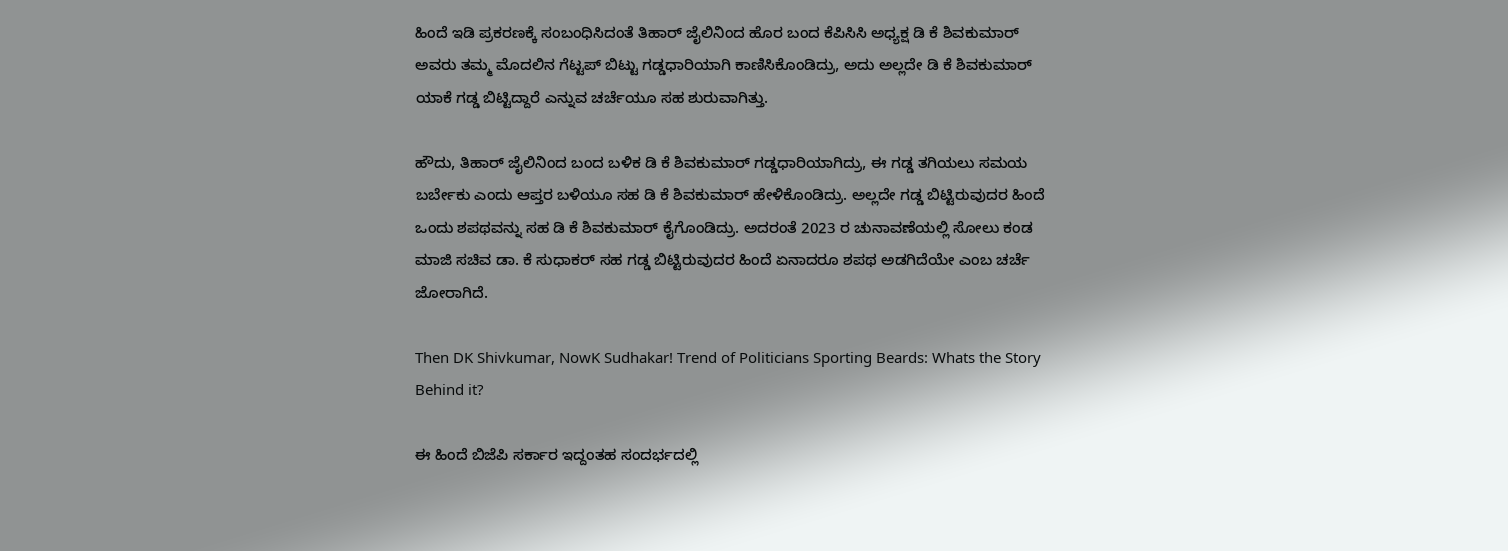ಹಿಂದೆ ಇಡಿ ಪ್ರಕರಣಕ್ಕೆ ಸಂಬಂಧಿಸಿದಂತೆ ತಿಹಾರ್‌ ಜೈಲಿನಿಂದ ಹೊರ ಬಂದ ಕೆಪಿಸಿಸಿ ಅಧ್ಯಕ್ಷ ಡಿ ಕೆ ಶಿವಕುಮಾರ್‌ ಅವರು ತಮ್ಮ ಮೊದಲಿನ ಗೆಟ್ಟಪ್‌ ಬಿಟ್ಟು ಗಡ್ಡಧಾರಿಯಾಗಿ ಕಾಣಿಸಿಕೊಂಡಿದ್ರು, ಅದು ಅಲ್ಲದೇ ಡಿ ಕೆ ಶಿವಕುಮಾರ್‌ ಯಾಕೆ ಗಡ್ಡ ಬಿಟ್ಟಿದ್ದಾರೆ ಎನ್ನುವ ಚರ್ಚೆಯೂ ಸಹ ಶುರುವಾಗಿತ್ತು.

ಹೌದು, ತಿಹಾರ್‌ ಜೈಲಿನಿಂದ ಬಂದ ಬಳಿಕ ಡಿ ಕೆ ಶಿವಕುಮಾರ್‌ ಗಡ್ಡಧಾರಿಯಾಗಿದ್ರು, ಈ ಗಡ್ಡ ತಗಿಯಲು ಸಮಯ ಬರ್ಬೇಕು ಎಂದು ಆಪ್ತರ ಬಳಿಯೂ ಸಹ ಡಿ ಕೆ ಶಿವಕುಮಾರ್‌ ಹೇಳಿಕೊಂಡಿದ್ರು. ಅಲ್ಲದೇ ಗಡ್ಡ ಬಿಟ್ಟಿರುವುದರ ಹಿಂದೆ ಒಂದು ಶಪಥವನ್ನು ಸಹ ಡಿ ಕೆ ಶಿವಕುಮಾರ್‌ ಕೈಗೊಂಡಿದ್ರು. ಅದರಂತೆ 2023 ರ ಚುನಾವಣೆಯಲ್ಲಿ ಸೋಲು ಕಂಡ ಮಾಜಿ ಸಚಿವ ಡಾ. ಕೆ ಸುಧಾಕರ್‌ ಸಹ ಗಡ್ಡ ಬಿಟ್ಟಿರುವುದರ ಹಿಂದೆ ಏನಾದರೂ ಶಪಥ ಅಡಗಿದೆಯೇ ಎಂಬ ಚರ್ಚೆ ಜೋರಾಗಿದೆ.

Then DK Shivkumar, NowK Sudhakar! Trend of Politicians Sporting Beards: Whats the Story Behind it?

ಈ ಹಿಂದೆ ಬಿಜೆಪಿ ಸರ್ಕಾರ ಇದ್ದಂತಹ ಸಂದರ್ಭದಲ್ಲಿ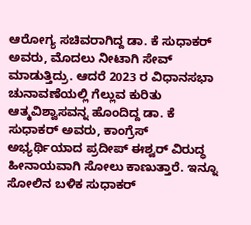ಆರೋಗ್ಯ ಸಚಿವರಾಗಿದ್ದ ಡಾ. ಕೆ ಸುಧಾಕರ್‌ ಅವರು, ಮೊದಲು ನೀಟಾಗಿ ಸೇವ್‌ ಮಾಡುತ್ತಿದ್ರು. ಆದರೆ 2023 ರ ವಿಧಾನಸಭಾ ಚುನಾವಣೆಯಲ್ಲಿ ಗೆಲ್ಲುವ ಕುರಿತು ಆತ್ಮವಿಶ್ವಾಸವನ್ನ ಹೊಂದಿದ್ದ ಡಾ. ಕೆ ಸುಧಾಕರ್‌ ಅವರು, ಕಾಂಗ್ರೆಸ್‌ ಅಭ್ಯರ್ಥಿಯಾದ ಪ್ರದೀಪ್‌ ಈಶ್ವರ್‌ ವಿರುದ್ಧ ಹೀನಾಯವಾಗಿ ಸೋಲು ಕಾಣುತ್ತಾರೆ. ಇನ್ನೂ ಸೋಲಿನ ಬಳಿಕ ಸುಧಾಕರ್‌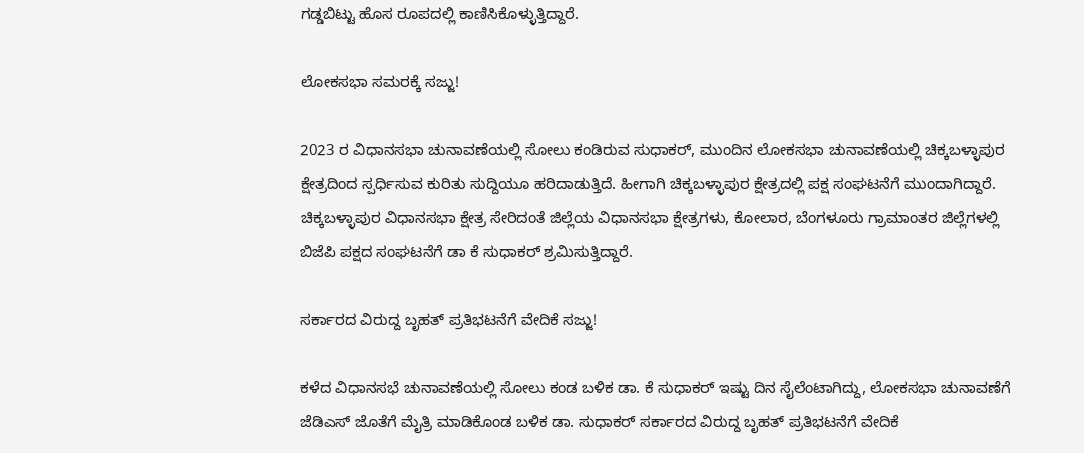ಗಡ್ಡಬಿಟ್ಟು ಹೊಸ ರೂಪದಲ್ಲಿ ಕಾಣಿಸಿಕೊಳ್ಳುತ್ತಿದ್ದಾರೆ.

ಲೋಕಸಭಾ ಸಮರಕ್ಕೆ ಸಜ್ಜು!

2023 ರ ವಿಧಾನಸಭಾ ಚುನಾವಣೆಯಲ್ಲಿ ಸೋಲು ಕಂಡಿರುವ ಸುಧಾಕರ್‌, ಮುಂದಿನ ಲೋಕಸಭಾ ಚುನಾವಣೆಯಲ್ಲಿ ಚಿಕ್ಕಬಳ್ಳಾಪುರ ಕ್ಷೇತ್ರದಿಂದ ಸ್ಪರ್ಧಿಸುವ ಕುರಿತು ಸುದ್ದಿಯೂ ಹರಿದಾಡುತ್ತಿದೆ. ಹೀಗಾಗಿ ಚಿಕ್ಕಬಳ್ಳಾಪುರ ಕ್ಷೇತ್ರದಲ್ಲಿ ಪಕ್ಷ ಸಂಘಟನೆಗೆ ಮುಂದಾಗಿದ್ದಾರೆ. ಚಿಕ್ಕಬಳ್ಳಾಪುರ ವಿಧಾನಸಭಾ ಕ್ಷೇತ್ರ ಸೇರಿದಂತೆ ಜಿಲ್ಲೆಯ ವಿಧಾನಸಭಾ ಕ್ಷೇತ್ರಗಳು, ಕೋಲಾರ, ಬೆಂಗಳೂರು ಗ್ರಾಮಾಂತರ ಜಿಲ್ಲೆಗಳಲ್ಲಿ ಬಿಜೆಪಿ ಪಕ್ಷದ ಸಂಘಟನೆಗೆ ಡಾ ಕೆ ಸುಧಾಕರ್‌ ಶ್ರಮಿಸುತ್ತಿದ್ದಾರೆ.

ಸರ್ಕಾರದ ವಿರುದ್ದ ಬೃಹತ್‌ ಪ್ರತಿಭಟನೆಗೆ ವೇದಿಕೆ ಸಜ್ಜು!

ಕಳೆದ ವಿಧಾನಸಭೆ ಚುನಾವಣೆಯಲ್ಲಿ ಸೋಲು ಕಂಡ ಬಳಿಕ ಡಾ. ಕೆ ಸುಧಾಕರ್‌ ಇಷ್ಟು ದಿನ ಸೈಲೆಂಟಾಗಿದ್ದು, ಲೋಕಸಭಾ ಚುನಾವಣೆಗೆ ಜೆಡಿಎಸ್‌ ಜೊತೆಗೆ ಮೈತ್ರಿ ಮಾಡಿಕೊಂಡ ಬಳಿಕ ಡಾ. ಸುಧಾಕರ್‌ ಸರ್ಕಾರದ ವಿರುದ್ದ ಬೃಹತ್‌ ಪ್ರತಿಭಟನೆಗೆ ವೇದಿಕೆ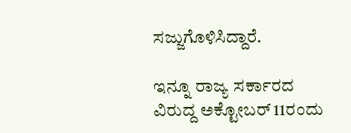ಸಜ್ಜುಗೊಳಿಸಿದ್ದಾರೆ.

ಇನ್ನೂ ರಾಜ್ಯ ಸರ್ಕಾರದ ವಿರುದ್ದ ಅಕ್ಟೋಬರ್‌ 11ರಂದು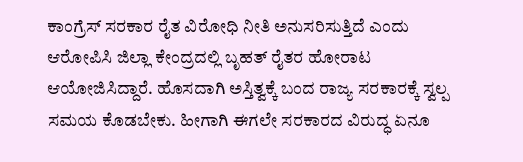ಕಾಂಗ್ರೆಸ್‌ ಸರಕಾರ ರೈತ ವಿರೋಧಿ ನೀತಿ ಅನುಸರಿಸುತ್ತಿದೆ ಎಂದು ಆರೋಪಿಸಿ ಜಿಲ್ಲಾ ಕೇಂದ್ರದಲ್ಲಿ ಬೃಹತ್‌ ರೈತರ ಹೋರಾಟ ಆಯೋಜಿಸಿದ್ದಾರೆ. ಹೊಸದಾಗಿ ಅಸ್ತಿತ್ವಕ್ಕೆ ಬಂದ ರಾಜ್ಯ ಸರಕಾರಕ್ಕೆ ಸ್ವಲ್ಪ ಸಮಯ ಕೊಡಬೇಕು. ಹೀಗಾಗಿ ಈಗಲೇ ಸರಕಾರದ ವಿರುದ್ಧ ಏನೂ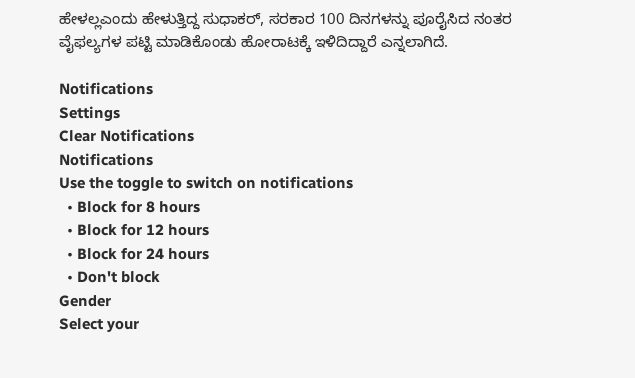ಹೇಳಲ್ಲಎಂದು ಹೇಳುತ್ತಿದ್ದ ಸುಧಾಕರ್‌, ಸರಕಾರ 100 ದಿನಗಳನ್ನು ಪೂರೈಸಿದ ನಂತರ ವೈಫಲ್ಯಗಳ ಪಟ್ಟಿ ಮಾಡಿಕೊಂಡು ಹೋರಾಟಕ್ಕೆ ಇಳಿದಿದ್ದಾರೆ ಎನ್ನಲಾಗಿದೆ.

Notifications
Settings
Clear Notifications
Notifications
Use the toggle to switch on notifications
  • Block for 8 hours
  • Block for 12 hours
  • Block for 24 hours
  • Don't block
Gender
Select your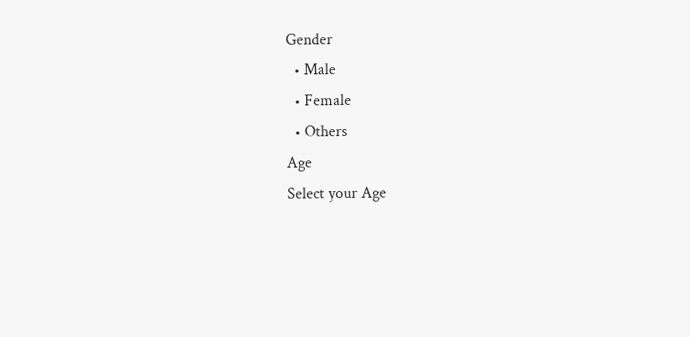Gender
  • Male
  • Female
  • Others
Age
Select your Age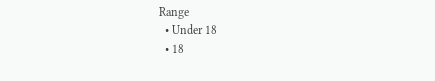Range
  • Under 18
  • 18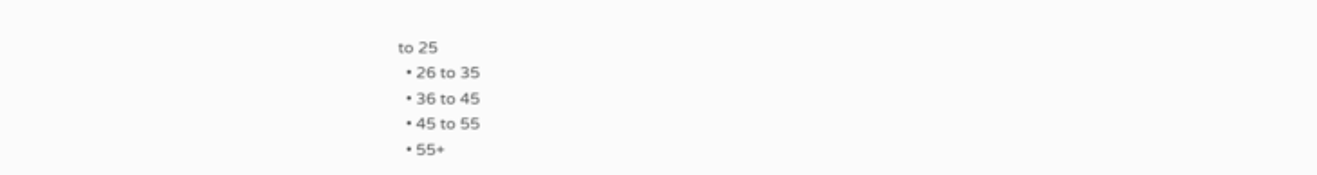to 25
  • 26 to 35
  • 36 to 45
  • 45 to 55
  • 55+